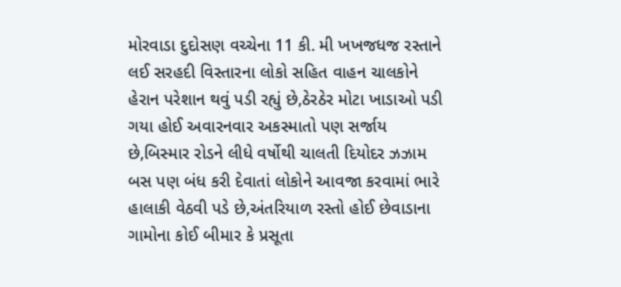મોરવાડા દુદોસણ વચ્ચેના 11 કી. મી ખખજધજ રસ્તાને લઈ સરહદી વિસ્તારના લોકો સહિત વાહન ચાલકોને હેરાન પરેશાન થવું પડી રહ્યું છે,ઠેરઠેર મોટા ખાડાઓ પડી ગયા હોઈ અવારનવાર અકસ્માતો પણ સર્જાય છે,બિસ્માર રોડને લીધે વર્ષોથી ચાલતી દિયોદર ઝઝામ બસ પણ બંધ કરી દેવાતાં લોકોને આવજા કરવામાં ભારે હાલાકી વેઠવી પડે છે,અંતરિયાળ રસ્તો હોઈ છેવાડાના ગામોના કોઈ બીમાર કે પ્રસૂતા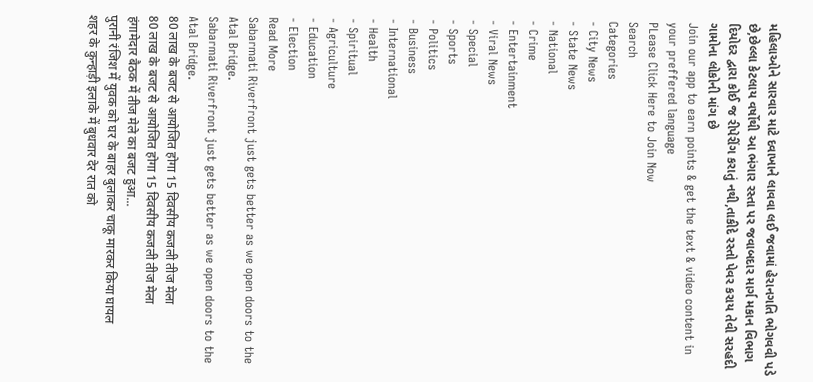મહિલાઓને સારવાર માટે દવાખાને લાવવા લઈ જવામાં હેરાનગતિ ભોગવવી પડે છે,છેલ્લા કેટલાય વર્ષોથી આ ભંગાર રસ્તા પર જવાબદાર માર્ગ મકાન વિભાગ દિયોદર દ્વારા કોઈ જ રીપેરીંગ કરાતું નથી,તાકીદે રસ્તો પેવર કરાય તેવી સરહદી ગામોના લોકોની માંગ છે
Join our app to earn points & get the text & video content in your preffered language
PLease Click Here to Join Now
Search
Categories
- City News
- State News
- National
- Crime
- Entertainment
- Viral News
- Special
- Sports
- Politics
- Business
- International
- Health
- Spiritual
- Agriculture
- Education
- Election
Read More
Sabarmati Riverfront just gets better as we open doors to the Atal Bridge.
Sabarmati Riverfront just gets better as we open doors to the Atal Bridge.
80 लाख के बजट से आयोजित होगा 15 दिवसीय कजली तीज मेला
80 लाख के बजट से आयोजित होगा 15 दिवसीय कजली तीज मेला
हंगामेदार बैठक में तीज मेले का बजट हुआ...
पुरानी रंजिश में युवक को घर के बाहर बुलाकर चाकू मारकर किया घायल
शहर के कुन्हाड़ी इलाके में बुधवार देर रात को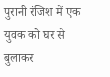पुरानी रंजिश में एक युवक को घर से बुलाकर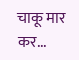चाकू मार कर...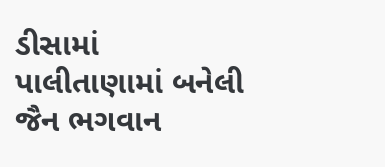ડીસામાં પાલીતાણામાં બનેલી જૈન ભગવાન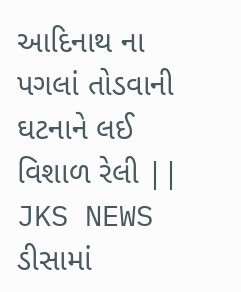આદિનાથ ના પગલાં તોડવાની ઘટનાને લઈ વિશાળ રેલી || JKS NEWS
ડીસામાં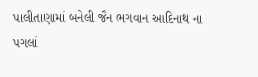પાલીતાણામાં બનેલી જૈન ભગવાન આદિનાથ ના પગલાં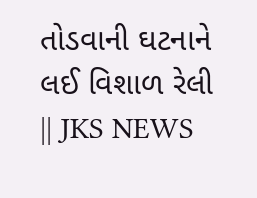તોડવાની ઘટનાને લઈ વિશાળ રેલી || JKS NEWS